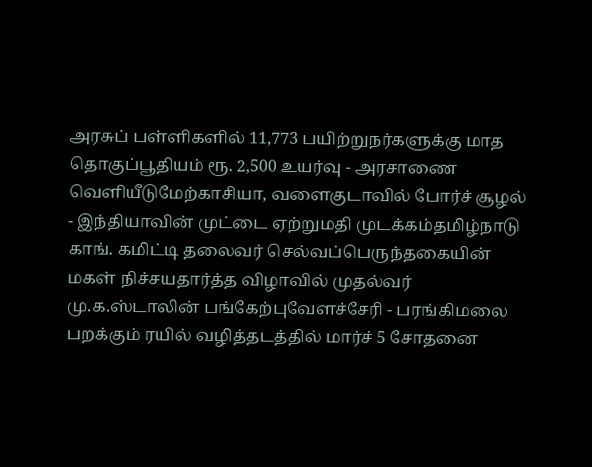அரசுப் பள்ளிகளில் 11,773 பயிற்றுநர்களுக்கு மாத தொகுப்பூதியம் ரூ. 2,500 உயர்வு - அரசாணை வெளியீடுமேற்காசியா, வளைகுடாவில் போர்ச் சூழல் - இந்தியாவின் முட்டை ஏற்றுமதி முடக்கம்தமிழ்நாடு காங். கமிட்டி தலைவர் செல்வப்பெருந்தகையின் மகள் நிச்சயதார்த்த விழாவில் முதல்வர் மு.க.ஸ்டாலின் பங்கேற்புவேளச்சேரி - பரங்கிமலை பறக்கும் ரயில் வழித்தடத்தில் மார்ச் 5 சோதனை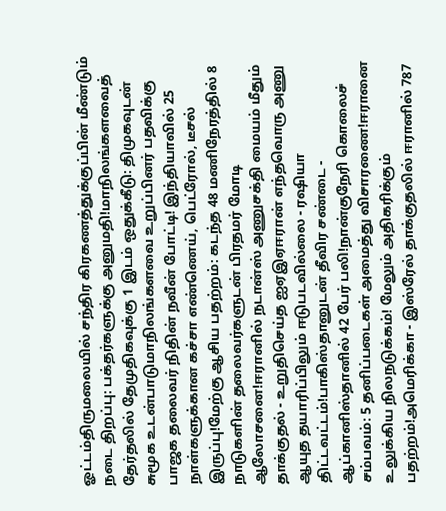ஓட்டம்திருமலையில் சந்திர கிரகணத்துக்குப்பின் மீண்டும் நடை திறப்பு: பக்தர்களுக்கு அனுமதி!மாநிலங்களவைத் தேர்தலில் தேமுதிகவுக்கு 1 இடம் ஒதுக்கீடு: திமுகவுடன் சுமூக உடன்பாடுமாநிலங்களவை உறுப்பினர் பதவிக்கு பாஜக தலைவர் நிதின் நவீன் போட்டி! இந்தியாவில் 25 நாள்களுக்கான கச்சா எண்ணெய், பெட்ரோல், டீசல் இருப்பு!மேற்கு ஆசிய பதற்றம்: கடந்த 48 மணிநேரத்தில் 8 நாடுகளின் தலைவர்களுடன் பிரதமர் மோடி ஆலோசனை!ஈரானில் நடான்ஸ் அணுசக்தி மையம் மீதும் தாக்குதல் - உறுதிசெய்த ஐஏஇஏஈரான் எந்தவொரு அணு ஆயுத தயாரிப்பிலும் ஈடுபடவில்லை - ரஷியா திட்டவட்டம்!பாகிஸ்தானுடன் தீவிர சண்டை - ஆப்கானிஸ்தானில் 42 பேர் பலி!நான்குநேரி கொலைச் சம்பவம்: 5 தனிப்படைகள் அமைத்து விசாரணை!ஈரானை உலுக்கிய நிலநடுக்கம்! மேலும் அதிகரிக்கும் பதற்றம்!அமெரிக்கா - இஸ்ரேல் தாக்குதலில் ஈரானில் 787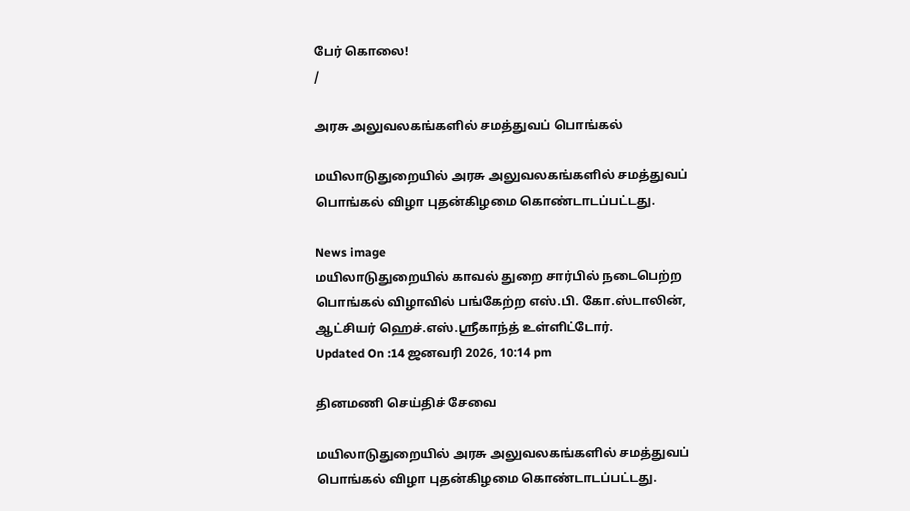பேர் கொலை!
/

அரசு அலுவலகங்களில் சமத்துவப் பொங்கல்

மயிலாடுதுறையில் அரசு அலுவலகங்களில் சமத்துவப் பொங்கல் விழா புதன்கிழமை கொண்டாடப்பட்டது.

News image
மயிலாடுதுறையில் காவல் துறை சார்பில் நடைபெற்ற பொங்கல் விழாவில் பங்கேற்ற எஸ்.பி. கோ.ஸ்டாலின், ஆட்சியர் ஹெச்.எஸ்.ஸ்ரீகாந்த் உள்ளிட்டோர்.
Updated On :14 ஜனவரி 2026, 10:14 pm

தினமணி செய்திச் சேவை

மயிலாடுதுறையில் அரசு அலுவலகங்களில் சமத்துவப் பொங்கல் விழா புதன்கிழமை கொண்டாடப்பட்டது.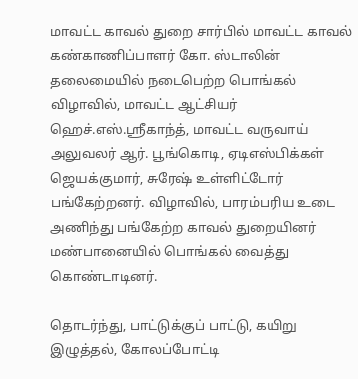மாவட்ட காவல் துறை சார்பில் மாவட்ட காவல் கண்காணிப்பாளர் கோ. ஸ்டாலின் தலைமையில் நடைபெற்ற பொங்கல் விழாவில், மாவட்ட ஆட்சியர் ஹெச்.எஸ்.ஸ்ரீகாந்த், மாவட்ட வருவாய் அலுவலர் ஆர். பூங்கொடி, ஏடிஎஸ்பிக்கள் ஜெயக்குமார், சுரேஷ் உள்ளிட்டோர் பங்கேற்றனர். விழாவில், பாரம்பரிய உடை அணிந்து பங்கேற்ற காவல் துறையினர் மண்பானையில் பொங்கல் வைத்து கொண்டாடினர்.

தொடர்ந்து, பாட்டுக்குப் பாட்டு, கயிறு இழுத்தல், கோலப்போட்டி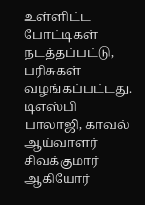உள்ளிட்ட போட்டிகள் நடத்தப்பட்டு, பரிசுகள் வழங்கப்பட்டது. டிஎஸ்பி பாலாஜி, காவல் ஆய்வாளர் சிவக்குமார் ஆகியோர்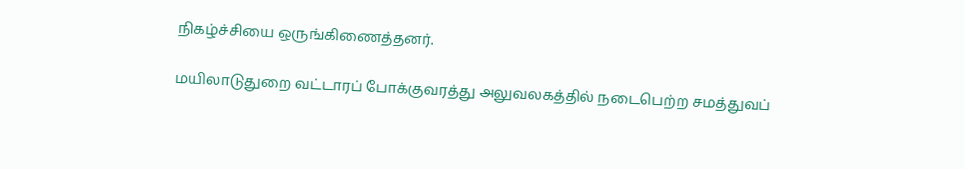நிகழ்ச்சியை ஒருங்கிணைத்தனர்.

மயிலாடுதுறை வட்டாரப் போக்குவரத்து அலுவலகத்தில் நடைபெற்ற சமத்துவப்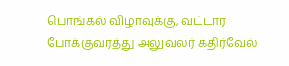பொங்கல் விழாவுக்கு, வட்டார போக்குவரத்து அலுவலர் கதிர்வேல்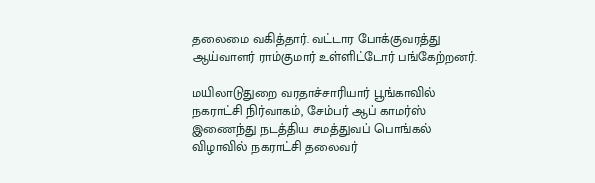தலைமை வகித்தார். வட்டார போக்குவரத்து ஆய்வாளர் ராம்குமார் உள்ளிட்டோர் பங்கேற்றனர்.

மயிலாடுதுறை வரதாச்சாரியார் பூங்காவில் நகராட்சி நிர்வாகம், சேம்பர் ஆப் காமர்ஸ் இணைந்து நடத்திய சமத்துவப் பொங்கல் விழாவில் நகராட்சி தலைவர்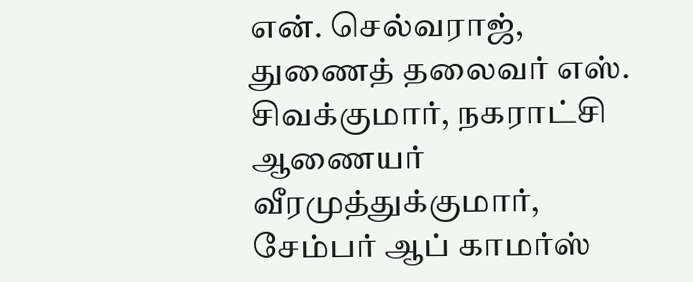என். செல்வராஜ், துணைத் தலைவர் எஸ். சிவக்குமார், நகராட்சி ஆணையர் வீரமுத்துக்குமார், சேம்பர் ஆப் காமர்ஸ்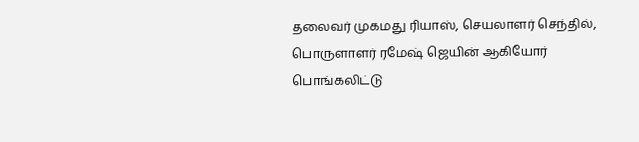தலைவர் முகமது ரியாஸ், செயலாளர் செந்தில், பொருளாளர் ரமேஷ் ஜெயின் ஆகியோர் பொங்கலிட்டு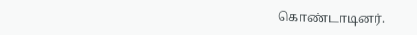கொண்டாடினர்.